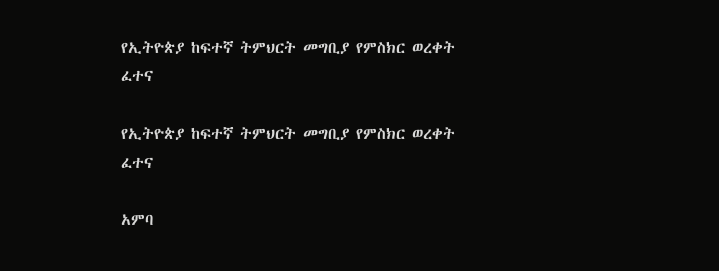የኢትዮጵያ ከፍተኛ ትምህርት መግቢያ የምስክር ወረቀት ፈተና

የኢትዮጵያ ከፍተኛ ትምህርት መግቢያ የምስክር ወረቀት ፈተና

አምባ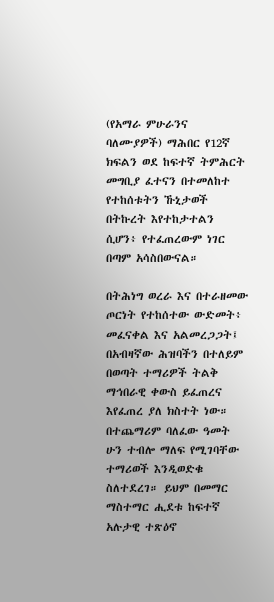(የአማራ ምሁራንና ባለሙያዎች) ማሕበር የ12ኛ ክፍልን ወደ ከፍተኛ ትምሕርት መግቢያ ፈተናን በተመለከተ የተከሰቱትን ኹኒታወች በትኩረት እየተከታተልን ሲሆን፥ የተፈጠረውም ነገር በጣም አሳስበውናል።

በትሕነግ ወረራ እና በተራዘመው ጦርነት የተከሰተው ውድመት፥ መፈናቀል እና አልመረጋጋት፤ በአብዛኛው ሕዝባችን በተለይም በወጣት ተማሪዎች ትልቅ ማኅበራዊ ቀውስ ይፈጠረና እየፈጠረ ያለ ክስተት ነው። በተጨማሪም ባለፈው ዓመት ሁን ተብሎ ማለፍ የሚገባቸው ተማሪወች እንዲወድቁ ስለተደረገ። ይህም በመማር ማስተማር ሒደቱ ከፍተኛ አሉታዊ ተጽዕኖ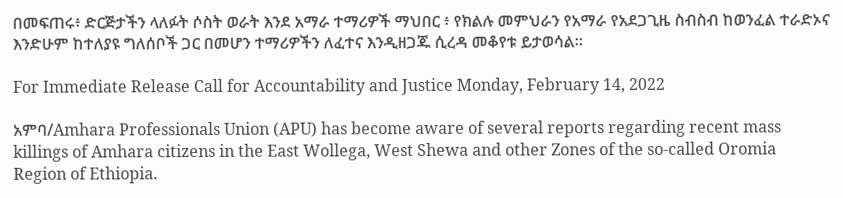በመፍጠሩ፥ ድርጅታችን ላለፉት ሶስት ወራት እንደ አማራ ተማሪዎች ማህበር ፥ የክልሉ መምህራን የአማራ የአደጋጊዜ ስብስብ ከወንፈል ተራድኦና እንድሁም ከተለያዩ ግለሰቦች ጋር በመሆን ተማሪዎችን ለፈተና እንዲዘጋጁ ሲረዳ መቆየቱ ይታወሳል።

For Immediate Release Call for Accountability and Justice Monday, February 14, 2022

አምባ/Amhara Professionals Union (APU) has become aware of several reports regarding recent mass killings of Amhara citizens in the East Wollega, West Shewa and other Zones of the so-called Oromia Region of Ethiopia.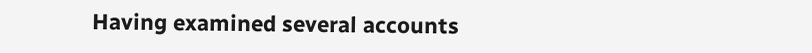Having examined several accounts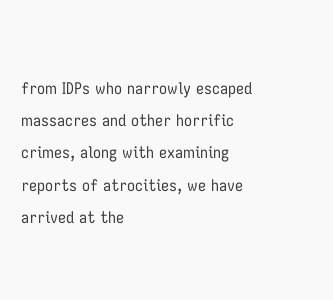from IDPs who narrowly escaped massacres and other horrific crimes, along with examining reports of atrocities, we have arrived at the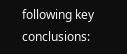following key conclusions: